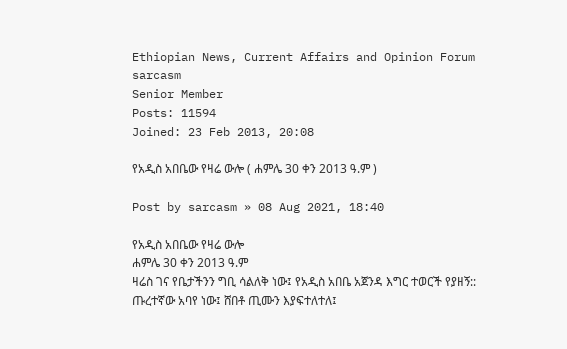Ethiopian News, Current Affairs and Opinion Forum
sarcasm
Senior Member
Posts: 11594
Joined: 23 Feb 2013, 20:08

የአዲስ አበቤው የዛሬ ውሎ ( ሐምሌ 30 ቀን 2013 ዓ.ም )

Post by sarcasm » 08 Aug 2021, 18:40

የአዲስ አበቤው የዛሬ ውሎ
ሐምሌ 30 ቀን 2013 ዓ.ም
ዛሬስ ገና የቤታችንን ግቢ ሳልለቅ ነው፤ የአዲስ አበቤ አጀንዳ እግር ተወርች የያዘኝ:: ጡረተኛው አባየ ነው፤ ሸበቶ ጢሙን እያፍተለተለ፤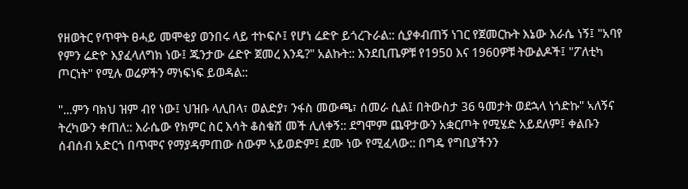የዘወትር የጥዋት ፀሓይ መሞቂያ ወንበሩ ላይ ተኮፍሶ፤ የሆነ ሬድዮ ይጎረጉራል:: ሲያቀብጠኝ ነገር የጀመርኩት እኔው እራሴ ነኝ፤ "አባየ የምን ሬድዮ እያፈላለግክ ነው፤ ጁንታው ሬድዮ ጀመረ እንዴ?" አልኩት:: እንደቢጤዎቹ የ1950 እና 1960ዎቹ ትውልዶች፤ "ፖለቲካ ጦርነት" የሚሉ ወሬዎችን ማነፍነፍ ይወዳል::

"...ምን ባክህ ዝም ብየ ነው፤ ህዝቡ ላሊበላ፣ ወልድያ፣ ንፋስ መውጫ፣ ሰመራ ሲል፤ በትውስታ 36 ዓመታት ወደኋላ ነጎድኩ" ኣለኝና ትረካውን ቀጠለ:: እራሴው የክምር ስር እሳት ቆስቁሸ መች ሊለቀኝ:: ደግሞም ጨዋታውን አቋርጦት የሚሄድ አይደለም፤ ቀልቡን ሰብሰብ አድርጎ በጥሞና የማያዳምጠው ሰውም ኣይወድም፤ ደሙ ነው የሚፈላው:: በግዴ የግቢያችንን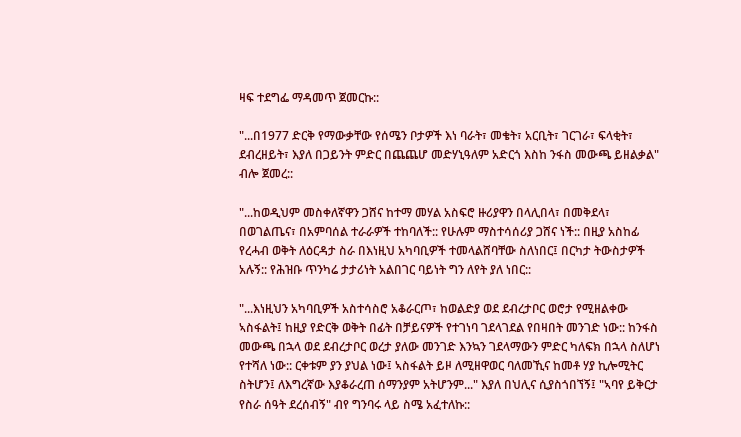ዛፍ ተደግፌ ማዳመጥ ጀመርኩ::

"...በ1977 ድርቅ የማውቃቸው የሰሜን ቦታዎች እነ ባራት፣ መቄት፣ አርቢት፣ ገርገራ፣ ፍላቂት፣ ደብረዘይት፣ እያለ በጋይንት ምድር በጨጨሆ መድሃኒዓለም አድርጎ እስከ ንፋስ መውጫ ይዘልቃል" ብሎ ጀመረ::

"...ከወዲህም መስቀለኛዋን ጋሸና ከተማ መሃል አስፍሮ ዙሪያዋን በላሊበላ፣ በመቅደላ፣ በወገልጤና፣ በአምባሰል ተራራዎች ተከባለች:: የሁሉም ማስተሳሰሪያ ጋሸና ነች:: በዚያ አስከፊ የረሓብ ወቅት ለዕርዳታ ስራ በእነዚህ አካባቢዎች ተመላልሸባቸው ስለነበር፤ በርካታ ትውስታዎች አሉኝ:: የሕዝቡ ጥንካሬ ታታሪነት አልበገር ባይነት ግን ለየት ያለ ነበር::

"...እነዚህን አካባቢዎች አስተሳስሮ አቆራርጦ፣ ከወልድያ ወደ ደብረታቦር ወሮታ የሚዘልቀው ኣስፋልት፤ ከዚያ የድርቅ ወቅት በፊት በቻይናዎች የተገነባ ገደላገደል የበዛበት መንገድ ነው:: ከንፋስ መውጫ በኋላ ወደ ደብረታቦር ወረታ ያለው መንገድ እንኳን ገደላማውን ምድር ካለፍክ በኋላ ስለሆነ የተሻለ ነው:: ርቀቱም ያን ያህል ነው፤ ኣስፋልት ይዞ ለሚዘዋወር ባለመኺና ከመቶ ሃያ ኪሎሚትር ስትሆን፤ ለእግረኛው እያቆራረጠ ሰማንያም አትሆንም..." እያለ በህሊና ሲያስጎበኘኝ፤ "ኣባየ ይቅርታ የስራ ሰዓት ደረሰብኝ" ብየ ግንባሩ ላይ ስሜ አፈተለኩ::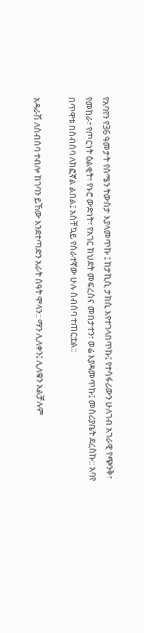የአባየን የ36 ዓመታት የሰሜን ትውስታ እያላመጥኩ ፤ ከታኪሲ ታክሲ እየተገላበጥኩ፤ የተሳፋሪውን ሁለገብ አገራዊ የጭንቅ፣ የመከራ፣ የጦርነት ዕልቂት፣ የኑሮ ውድነት፣ የአገር ክህደት መፍረስና መበታተን፣ ወሬ እያዳመጥኩ፤ መስሪያቤት ደረስኩ:: አባየ በጥዋቱ በስብሰባ ለክፎኛል ልበል፤ አስቸኳይ የሰራተኛው ሁሉ ስብሰባ ተጠርቷል::

አዳራሽ ለስብሰባ ተብሎ ከገባን ይኸው እንደተጣድን አራት ሰዓት ሞላን:: ማን ሊለቀን፤ ሊለቁን አልቻሉም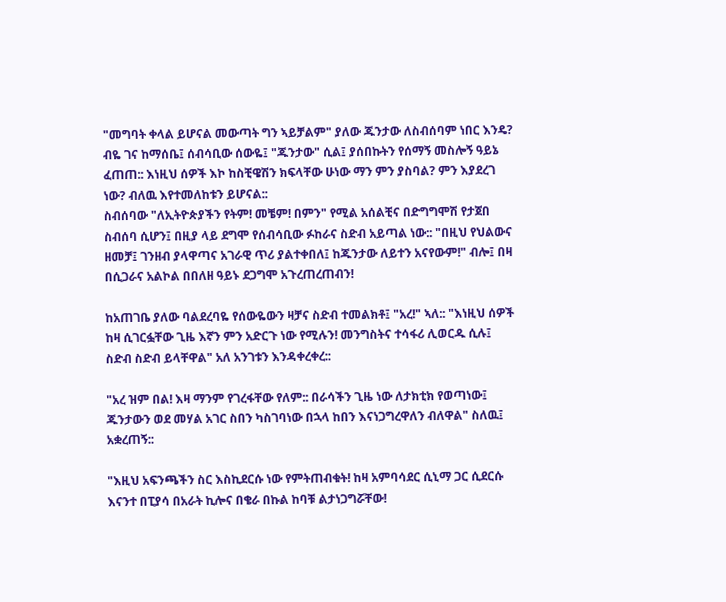"መግባት ቀላል ይሆናል መውጣት ግን ኣይቻልም" ያለው ጁንታው ለስብሰባም ነበር እንዴ? ብዬ ገና ከማሰቤ፤ ሰብሳቢው ሰውዬ፤ "ጁንታው" ሲል፤ ያሰበኩትን የሰማኝ መስሎኝ ዓይኔ ፈጠጠ:: እነዚህ ሰዎች እኮ ከስቺዌሽን ክፍላቸው ሁነው ማን ምን ያስባል? ምን እያደረገ ነው? ብለዉ እየተመለከቱን ይሆናል::
ስብሰባው "ለኢትዮጵያችን የትም! መቼም! በምን" የሚል አሰልቺና በድግግሞሽ የታጀበ ስብሰባ ሲሆን፤ በዚያ ላይ ደግሞ የሰብሳቢው ፉከራና ስድብ አይጣል ነው:: "በዚህ የህልውና ዘመቻ፤ ገንዘብ ያላዋጣና አገራዊ ጥሪ ያልተቀበለ፤ ከጁንታው ለይተን አናየውም!" ብሎ፤ በዛ በሲጋራና አልኮል በበለዘ ዓይኑ ደጋግሞ አጉረጠረጠብን!

ከአጠገቤ ያለው ባልደረባዬ የሰውዬውን ዛቻና ስድብ ተመልክቶ፤ "አረ!" ኣለ:: "እነዚህ ሰዎች ከዛ ሲገርፏቸው ጊዜ እኛን ምን አድርጉ ነው የሚሉን! መንግስትና ተሳፋሪ ሊወርዱ ሲሉ፤ ስድብ ስድብ ይላቸዋል" አለ አንገቱን እንዳቀረቀረ::

"አረ ዝም በል! እዛ ማንም የገረፋቸው የለም:: በራሳችን ጊዜ ነው ለታክቲክ የወጣነው፤ ጁንታውን ወደ መሃል አገር ስበን ካስገባነው በኋላ ከበን እናነጋግረዋለን ብለዋል" ስለዉ፤ አቋረጠኝ::

"እዚህ አፍንጫችን ስር እስኪደርሱ ነው የምትጠብቁት! ከዛ አምባሳደር ሲኒማ ጋር ሲደርሱ እናንተ በፒያሳ በአራት ኪሎና በቄራ በኩል ከባቹ ልታነጋግሯቸው!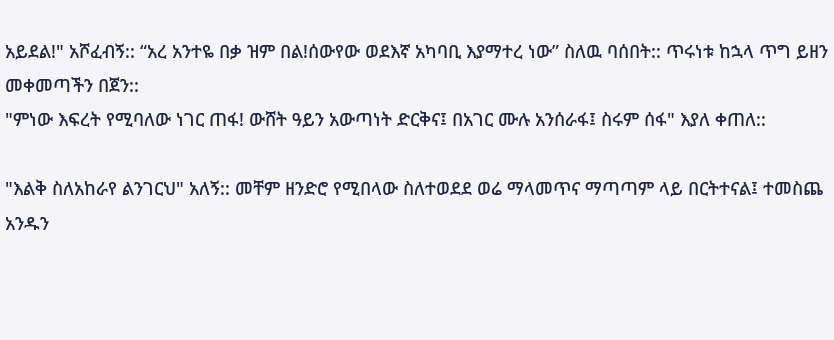አይደል!" አሾፈብኝ:: “አረ አንተዬ በቃ ዝም በል!ሰውየው ወደእኛ አካባቢ እያማተረ ነው” ስለዉ ባሰበት:: ጥሩነቱ ከኋላ ጥግ ይዘን መቀመጣችን በጀን::
"ምነው እፍረት የሚባለው ነገር ጠፋ! ውሸት ዓይን አውጣነት ድርቅና፤ በአገር ሙሉ አንሰራፋ፤ ስሩም ሰፋ" እያለ ቀጠለ::

"እልቅ ስለአከራየ ልንገርህ" አለኝ:: መቸም ዘንድሮ የሚበላው ስለተወደደ ወሬ ማላመጥና ማጣጣም ላይ በርትተናል፤ ተመስጨ አንዱን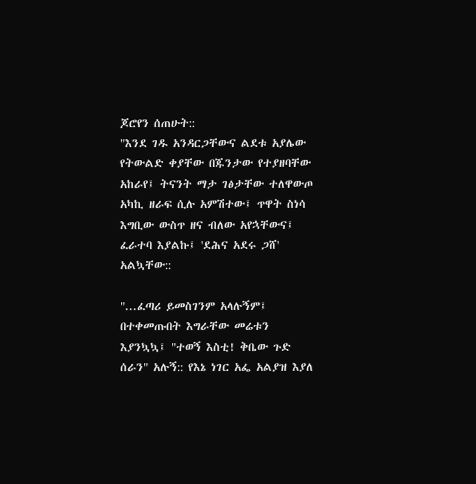ጆሮየን ሰጠሁት::
"እንደ ገዱ አንዳርጋቸውና ልደቱ አያሌው የትውልድ ቀያቸው በጁንታው የተያዘባቸው አከራየ፤ ትናንት ማታ ገፅታቸው ተለዋውጦ አካኪ ዘራፍ ሲሉ አምሽተው፤ ጥዋት ስነሳ እግቢው ውስጥ ዘና ብለው አየኋቸውና፤ ፈራተባ እያልኩ፤ 'ደሕና አደሩ ጋሸ' አልኳቸው::

"...ፈጣሪ ይመስገንም አላሉኝም፤ በተቀመጡበት እግራቸው መሬቱን እያንኳኳ፤ "ተወኝ እስቲ! ቅቤው ጉድ ሰራን" አሉኝ:: የእኔ ነገር አፌ አልያዝ እያለ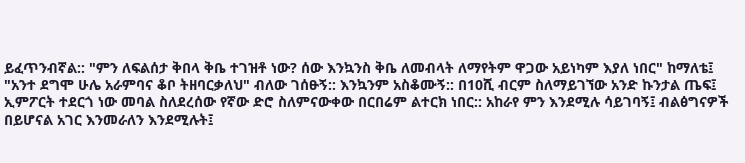ይፈጥንብኛል:: "ምን ለፍልሰታ ቅበላ ቅቤ ተገዝቶ ነው? ሰው እንኳንስ ቅቤ ለመብላት ለማየትም ዋጋው አይነካም እያለ ነበር" ከማለቴ፤
"አንተ ደግሞ ሁሌ አራምባና ቆቦ ትዘባርቃለህ" ብለው ገሰፁኝ:: እንኳንም አስቆሙኝ:: በ10ሺ ብርም ስለማይገኘው አንድ ኩንታል ጤፍ፤ ኢምፖርት ተደርጎ ነው መባል ስለደረሰው የኛው ድሮ ስለምናውቀው በርበሬም ልተርክ ነበር:: አከራየ ምን እንደሚሉ ሳይገባኝ፤ ብልፅግናዎች በይሆናል አገር እንመራለን እንደሚሉት፤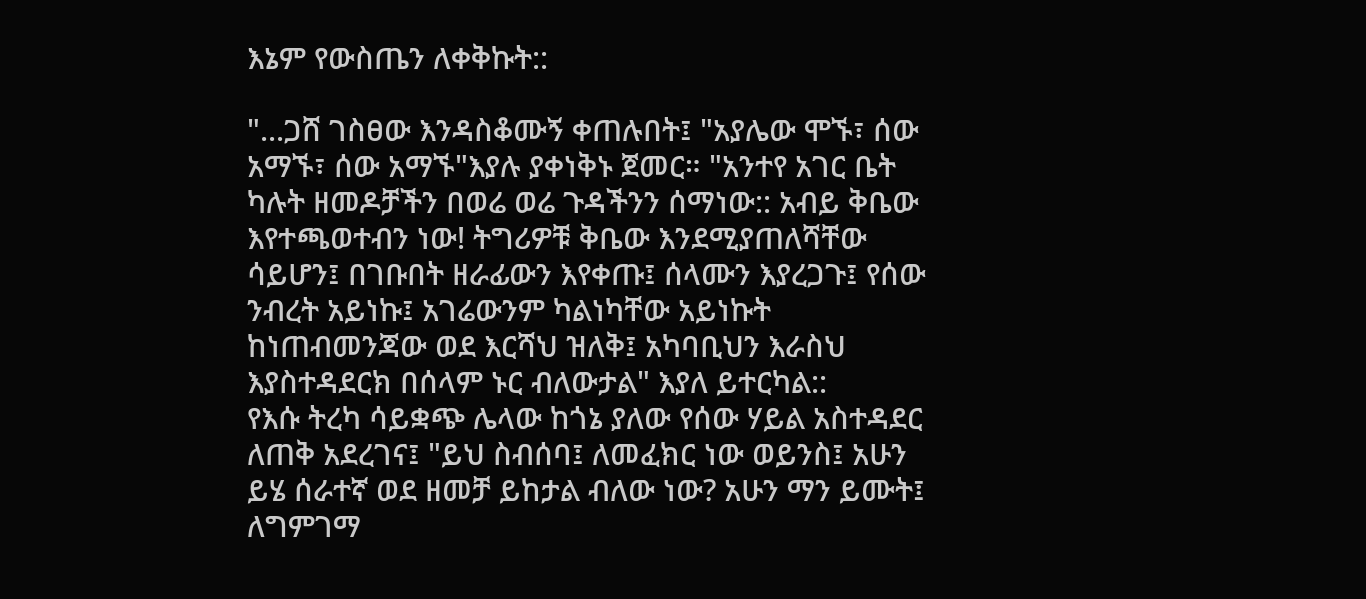እኔም የውስጤን ለቀቅኩት::

"...ጋሸ ገስፀው እንዳስቆሙኝ ቀጠሉበት፤ "አያሌው ሞኙ፣ ሰው አማኙ፣ ሰው አማኙ"እያሉ ያቀነቅኑ ጀመር። "አንተየ አገር ቤት ካሉት ዘመዶቻችን በወሬ ወሬ ጉዳችንን ሰማነው:: አብይ ቅቤው እየተጫወተብን ነው! ትግሪዎቹ ቅቤው እንደሚያጠለሻቸው ሳይሆን፤ በገቡበት ዘራፊውን እየቀጡ፤ ሰላሙን እያረጋጉ፤ የሰው ንብረት አይነኩ፤ አገሬውንም ካልነካቸው አይነኩት ከነጠብመንጃው ወደ እርሻህ ዝለቅ፤ አካባቢህን እራስህ እያስተዳደርክ በሰላም ኑር ብለውታል" እያለ ይተርካል::
የእሱ ትረካ ሳይቋጭ ሌላው ከጎኔ ያለው የሰው ሃይል አስተዳደር ለጠቅ አደረገና፤ "ይህ ስብሰባ፤ ለመፈክር ነው ወይንስ፤ አሁን ይሄ ሰራተኛ ወደ ዘመቻ ይከታል ብለው ነው? አሁን ማን ይሙት፤ ለግምገማ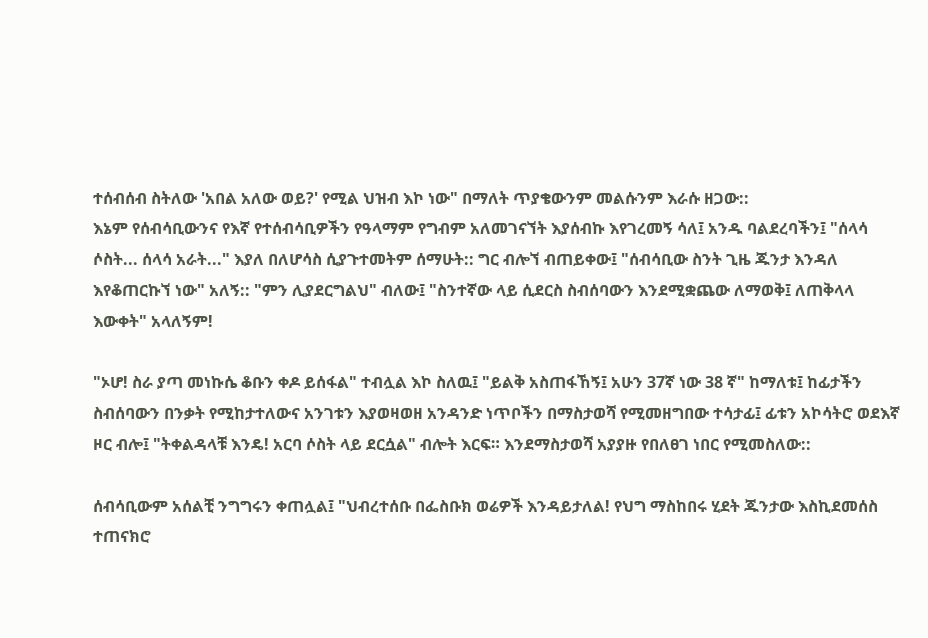ተሰብሰብ ስትለው 'አበል አለው ወይ?' የሚል ህዝብ እኮ ነው" በማለት ጥያቄውንም መልሱንም እራሱ ዘጋው::
እኔም የሰብሳቢውንና የእኛ የተሰብሳቢዎችን የዓላማም የግብም አለመገናኘት እያሰብኩ እየገረመኝ ሳለ፤ አንዱ ባልደረባችን፤ "ሰላሳ ሶስት... ሰላሳ አራት..." እያለ በለሆሳስ ሲያጉተመትም ሰማሁት:: ግር ብሎኘ ብጠይቀው፤ "ሰብሳቢው ስንት ጊዜ ጁንታ እንዳለ እየቆጠርኩኘ ነው" አለኝ:: "ምን ሊያደርግልህ" ብለው፤ "ስንተኛው ላይ ሲደርስ ስብሰባውን እንደሚቋጨው ለማወቅ፤ ለጠቅላላ እውቀት" አላለኝም!

"ኦሆ! ስራ ያጣ መነኩሴ ቆቡን ቀዶ ይሰፋል" ተብሏል እኮ ስለዉ፤ "ይልቅ አስጠፋኸኝ፤ አሁን 37ኛ ነው 38 ኛ" ከማለቱ፤ ከፊታችን ስብሰባውን በንቃት የሚከታተለውና አንገቱን እያወዛወዘ አንዳንድ ነጥቦችን በማስታወሻ የሚመዘግበው ተሳታፊ፤ ፊቱን አኮሳትሮ ወደእኛ ዞር ብሎ፤ "ትቀልዳላቹ እንዴ! አርባ ሶስት ላይ ደርሷል" ብሎት እርፍ። እንደማስታወሻ አያያዙ የበለፀገ ነበር የሚመስለው::

ሰብሳቢውም አሰልቺ ንግግሩን ቀጠሏል፤ "ህብረተሰቡ በፌስቡክ ወሬዎች እንዳይታለል! የህግ ማስከበሩ ሂደት ጁንታው እስኪደመሰስ ተጠናክሮ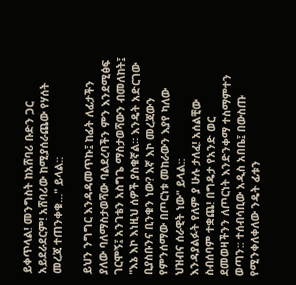ይቀጥላል! መንግስት ከአሸባሪ ቡድን ጋር አይደራደርም! አሸባሪው ከሚያሰራጨው የሃሰት መረጃ ተጠንቀቁ..." ይላል::

ይህን ንግግር እንዳዳመጥኩ፤ ከፊት ለፊታችን ያለው ባለማስታወሻው ባልደረባችን ምን እንደሚፅፍ ገርሞኝ፤ አንገቴን አስግጌ ማስታወሻውን ብመለከት፤ "እኔ እኮ እነዚህ ሰዎች ያስቁኛል። እንዴት አድርገው ቢያስቡንና ቢንቁን ነው? እኛ እኮ መረጃውን የምንሰማው በጦርነቱ መከራውን እያየ ካለው ህዝብና ሰራዊት ነው" ይላል::
እንዳያልፉት የለም ያ ሁሉ ታለፈ! አሰልቺው ስብሰባም ተቋጨ! በግዴታ የአንድ ወር ደመወዛችንን ለጦርነት እንድንቀማ ተስማምተን ወጣን:: ተሰብሳቢው አዲስ አበቤ፤ በውስጡ የሚንቀለቀለው ንዴት ፊቱን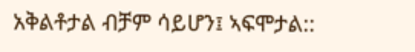አቅልቶታል ብቻም ሳይሆን፤ ኣፍሞታል::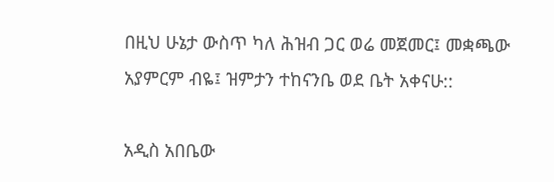በዚህ ሁኔታ ውስጥ ካለ ሕዝብ ጋር ወሬ መጀመር፤ መቋጫው አያምርም ብዬ፤ ዝምታን ተከናንቤ ወደ ቤት አቀናሁ::

አዲስ አበቤው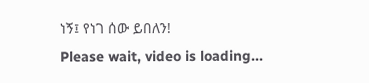ነኝ፤ የነገ ሰው ይበለን!
Please wait, video is loading...